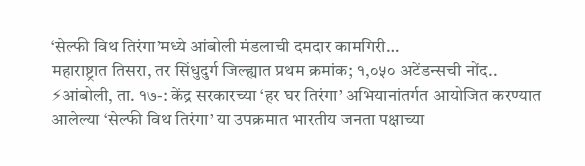‘सेल्फी विथ तिरंगा’मध्ये आंबोली मंडलाची दमदार कामगिरी…
महाराष्ट्रात तिसरा, तर सिंधुदुर्ग जिल्ह्यात प्रथम क्रमांक; १,०५० अटेंडन्सची नोंद.. ⚡आंबोली, ता. १७-: केंद्र सरकारच्या ‘हर घर तिरंगा’ अभियानांतर्गत आयोजित करण्यात आलेल्या ‘सेल्फी विथ तिरंगा’ या उपक्रमात भारतीय जनता पक्षाच्या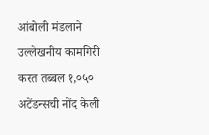आंबोली मंडलाने उल्लेखनीय कामगिरी करत तब्बल १,०५० अटेंडन्सची नोंद केली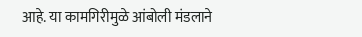आहे. या कामगिरीमुळे आंबोली मंडलाने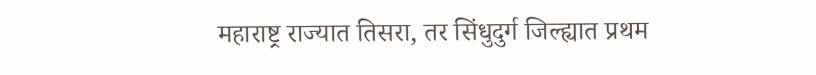महाराष्ट्र राज्यात तिसरा, तर सिंधुदुर्ग जिल्ह्यात प्रथम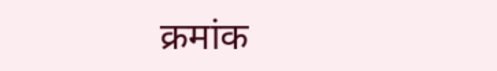क्रमांक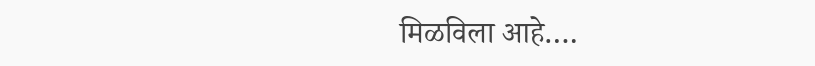मिळविला आहे….